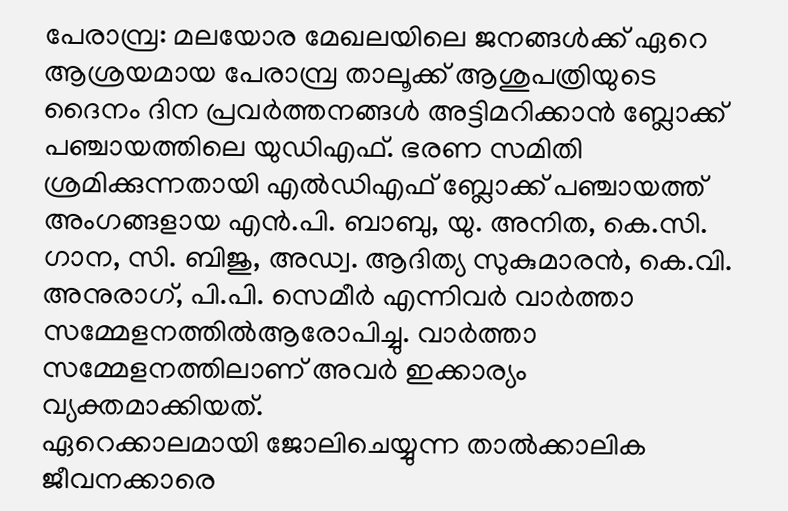പേരാമ്പ്ര: മലയോര മേഖലയിലെ ജനങ്ങൾക്ക് ഏറെ ആശ്രയമായ പേരാമ്പ്ര താലൂക്ക് ആശുപത്രിയുടെ ദൈനം ദിന പ്രവർത്തനങ്ങൾ അട്ടിമറിക്കാൻ ബ്ലോക്ക് പഞ്ചായത്തിലെ യുഡിഎഫ്. ഭരണ സമിതി ശ്രമിക്കുന്നതായി എൽഡിഎഫ് ബ്ലോക്ക് പഞ്ചായത്ത് അംഗങ്ങളായ എൻ.പി. ബാബു, യു. അനിത, കെ.സി. ഗാന, സി. ബിജു, അഡ്വ. ആദിത്യ സുകുമാരൻ, കെ.വി. അനുരാഗ്, പി.പി. സെമീർ എന്നിവർ വാർത്താ സമ്മേളനത്തിൽആരോപിച്ചു. വാർത്താ സമ്മേളനത്തിലാണ് അവർ ഇക്കാര്യം വ്യക്തമാക്കിയത്.
ഏറെക്കാലമായി ജോലിചെയ്യുന്ന താൽക്കാലിക ജീവനക്കാരെ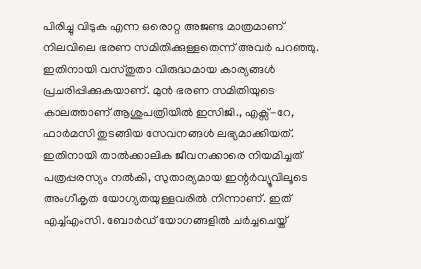പിരിച്ചു വിടുക എന്ന ഒരൊറ്റ അജണ്ട മാത്രമാണ് നിലവിലെ ഭരണ സമിതിക്കുള്ളതെന്ന് അവർ പറഞ്ഞു. ഇതിനായി വസ്തുതാ വിരുദ്ധമായ കാര്യങ്ങൾ പ്രചരിപ്പിക്കുകയാണ്. മുൻ ഭരണ സമിതിയുടെ കാലത്താണ് ആശുപത്രിയിൽ ഇസിജി., എക്സ്-റേ, ഫാർമസി തുടങ്ങിയ സേവനങ്ങൾ ലഭ്യമാക്കിയത്. ഇതിനായി താൽക്കാലിക ജീവനക്കാരെ നിയമിച്ചത് പത്രപ്പരസ്യം നൽകി, സുതാര്യമായ ഇന്റർവ്യൂവിലൂടെ അംഗീകൃത യോഗ്യതയുള്ളവരിൽ നിന്നാണ്. ഇത് എച്ച്എംസി. ബോർഡ് യോഗങ്ങളിൽ ചർച്ചചെയ്ത്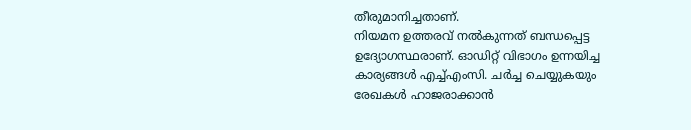തീരുമാനിച്ചതാണ്.
നിയമന ഉത്തരവ് നൽകുന്നത് ബന്ധപ്പെട്ട ഉദ്യോഗസ്ഥരാണ്. ഓഡിറ്റ് വിഭാഗം ഉന്നയിച്ച കാര്യങ്ങൾ എച്ച്എംസി. ചർച്ച ചെയ്യുകയും രേഖകൾ ഹാജരാക്കാൻ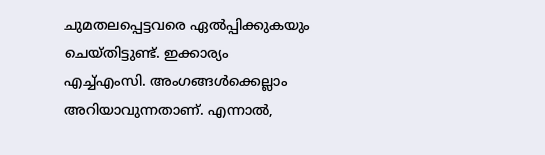ചുമതലപ്പെട്ടവരെ ഏൽപ്പിക്കുകയും ചെയ്തിട്ടുണ്ട്. ഇക്കാര്യം എച്ച്എംസി. അംഗങ്ങൾക്കെല്ലാം അറിയാവുന്നതാണ്. എന്നാൽ,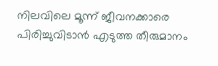നിലവിലെ മൂന്ന് ജീവനക്കാരെ പിരിച്ചുവിടാൻ എടുത്ത തീരുമാനം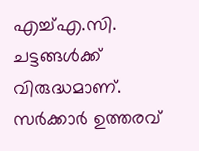എച്ച്എ.സി. ചട്ടങ്ങൾക്ക് വിരുദ്ധമാണ്. സർക്കാർ ഉത്തരവ്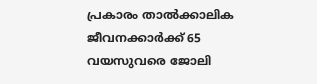പ്രകാരം താൽക്കാലിക ജീവനക്കാർക്ക് 65 വയസുവരെ ജോലി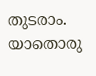തുടരാം. യാതൊരു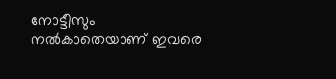നോട്ടീസും നൽകാതെയാണ് ഇവരെ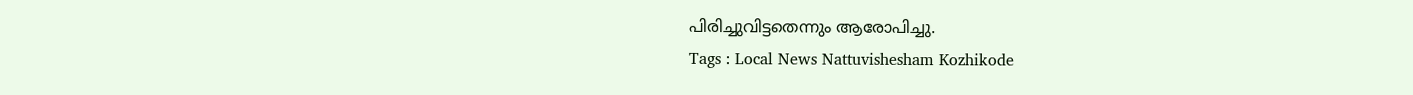പിരിച്ചുവിട്ടതെന്നും ആരോപിച്ചു.
Tags : Local News Nattuvishesham Kozhikode